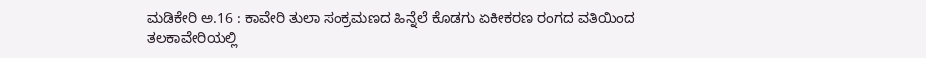ಮಡಿಕೇರಿ ಅ.16 : ಕಾವೇರಿ ತುಲಾ ಸಂಕ್ರಮಣದ ಹಿನ್ನೆಲೆ ಕೊಡಗು ಏಕೀಕರಣ ರಂಗದ ವತಿಯಿಂದ ತಲಕಾವೇರಿಯಲ್ಲಿ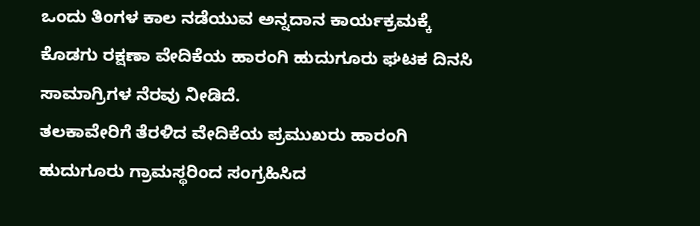ಒಂದು ತಿಂಗಳ ಕಾಲ ನಡೆಯುವ ಅನ್ನದಾನ ಕಾರ್ಯಕ್ರಮಕ್ಕೆ ಕೊಡಗು ರಕ್ಷಣಾ ವೇದಿಕೆಯ ಹಾರಂಗಿ ಹುದುಗೂರು ಘಟಕ ದಿನಸಿ ಸಾಮಾಗ್ರಿಗಳ ನೆರವು ನೀಡಿದೆ.
ತಲಕಾವೇರಿಗೆ ತೆರಳಿದ ವೇದಿಕೆಯ ಪ್ರಮುಖರು ಹಾರಂಗಿ ಹುದುಗೂರು ಗ್ರಾಮಸ್ಥರಿಂದ ಸಂಗ್ರಹಿಸಿದ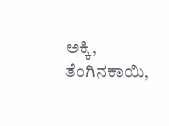ಅಕ್ಕಿ, ತೆಂಗಿನಕಾಯಿ,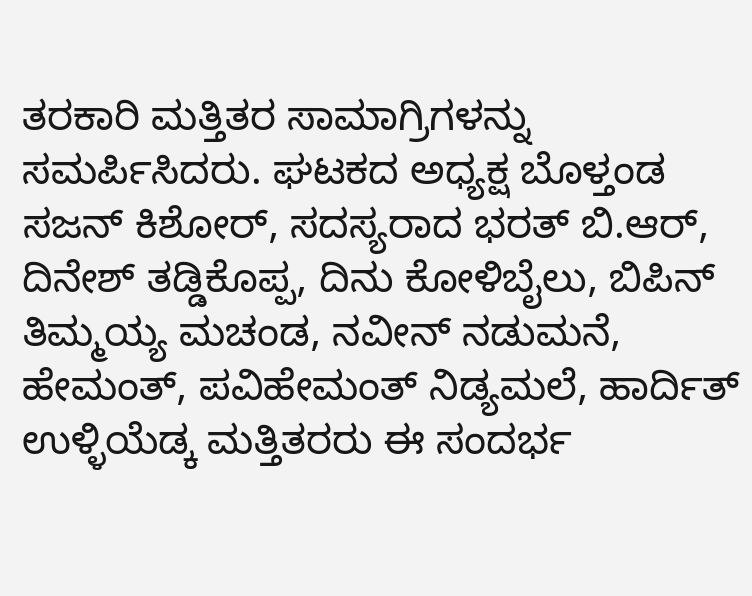ತರಕಾರಿ ಮತ್ತಿತರ ಸಾಮಾಗ್ರಿಗಳನ್ನು ಸಮರ್ಪಿಸಿದರು. ಘಟಕದ ಅಧ್ಯಕ್ಷ ಬೊಳ್ತಂಡ ಸಜನ್ ಕಿಶೋರ್, ಸದಸ್ಯರಾದ ಭರತ್ ಬಿ.ಆರ್, ದಿನೇಶ್ ತಡ್ಡಿಕೊಪ್ಪ, ದಿನು ಕೋಳಿಬೈಲು, ಬಿಪಿನ್ ತಿಮ್ಮಯ್ಯ ಮಚಂಡ, ನವೀನ್ ನಡುಮನೆ, ಹೇಮಂತ್, ಪವಿಹೇಮಂತ್ ನಿಡ್ಯಮಲೆ, ಹಾರ್ದಿತ್ ಉಳ್ಳಿಯೆಡ್ಕ ಮತ್ತಿತರರು ಈ ಸಂದರ್ಭ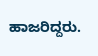ಹಾಜರಿದ್ದರು.